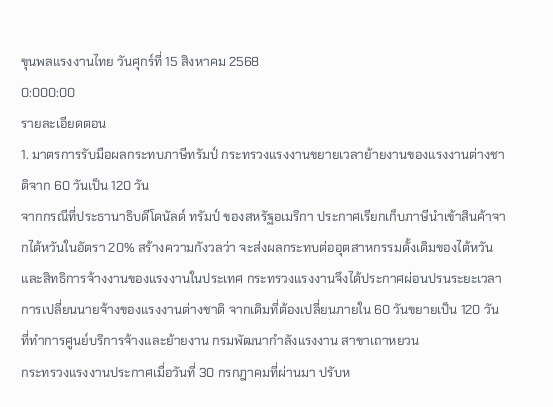ขุนพลแรงงานไทย วันศุกร์ที่ 15 สิงหาคม 2568
0:000:00
รายละเอียดตอน
1. มาตรการรับมือผลกระทบภาษีทรัมป์ กระทรวงแรงงานขยายเวลาย้ายงานของแรงงานต่างชาติจาก 60 วันเป็น 120 วัน
จากกรณีที่ประธานาธิบดีโดนัลด์ ทรัมป์ ของสหรัฐอเมริกา ประกาศเรียกเก็บภาษีนำเข้าสินค้าจากไต้หวันในอัตรา 20% สร้างความกังวลว่า จะส่งผลกระทบต่ออุตสาหกรรมดั้งเดิมของไต้หวันและสิทธิการจ้างงานของแรงงานในประเทศ กระทรวงแรงงานจึงได้ประกาศผ่อนปรนระยะเวลาการเปลี่ยนนายจ้างของแรงงานต่างชาติ จากเดิมที่ต้องเปลี่ยนภายใน 60 วันขยายเป็น 120 วัน
ที่ทำการศูนย์บริการจ้างและย้ายงาน กรมพัฒนากำลังแรงงาน สาขาเถาหยวน
กระทรวงแรงงานประกาศเมื่อวันที่ 30 กรกฎาคมที่ผ่านมา ปรับห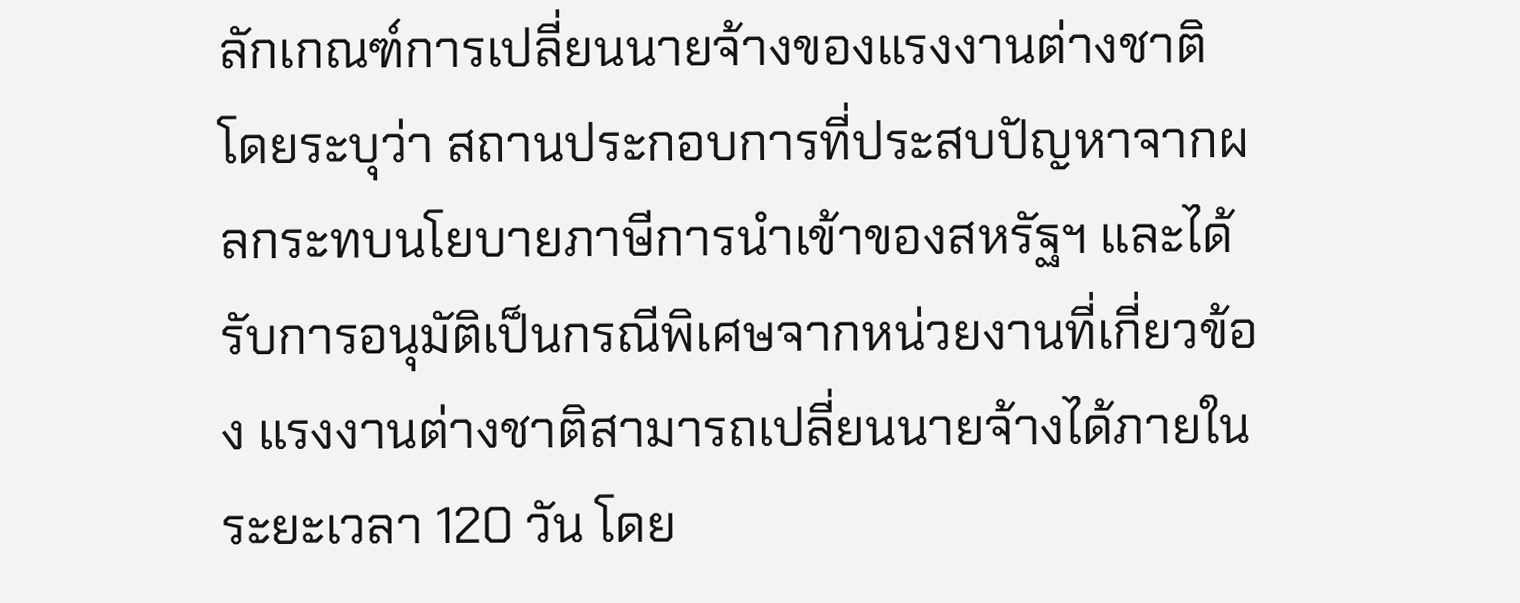ลักเกณฑ์การเปลี่ยนนายจ้างของแรงงานต่างชาติ โดยระบุว่า สถานประกอบการที่ประสบปัญหาจากผลกระทบนโยบายภาษีการนำเข้าของสหรัฐฯ และได้รับการอนุมัติเป็นกรณีพิเศษจากหน่วยงานที่เกี่ยวข้อง แรงงานต่างชาติสามารถเปลี่ยนนายจ้างได้ภายในระยะเวลา 120 วัน โดย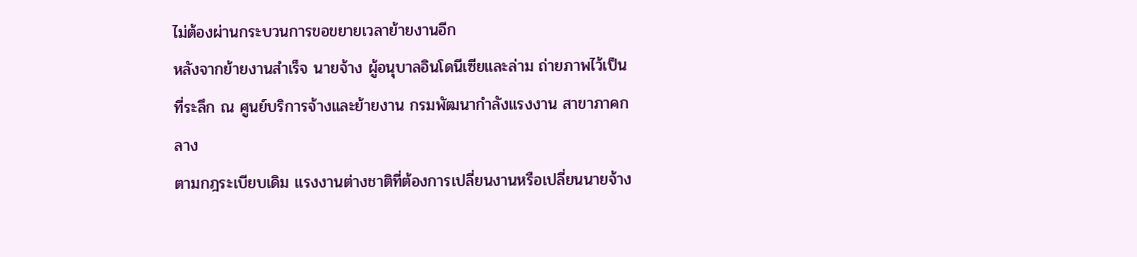ไม่ต้องผ่านกระบวนการขอขยายเวลาย้ายงานอีก
หลังจากย้ายงานสำเร็จ นายจ้าง ผู้อนุบาลอินโดนีเซียและล่าม ถ่ายภาพไว้เป็นที่ระลึก ณ ศูนย์บริการจ้างและย้ายงาน กรมพัฒนากำลังแรงงาน สาขาภาคกลาง
ตามกฎระเบียบเดิม แรงงานต่างชาติที่ต้องการเปลี่ยนงานหรือเปลี่ยนนายจ้าง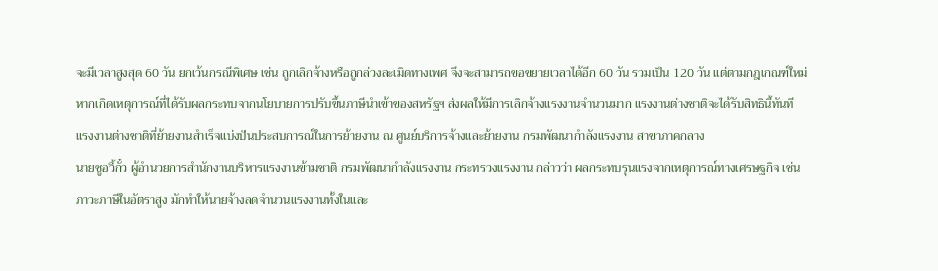จะมีเวลาสูงสุด 60 วัน ยกเว้นกรณีพิเศษ เช่น ถูกเลิกจ้างหรือถูกล่วงละเมิดทางเพศ จึงจะสามารถขอขยายเวลาได้อีก 60 วัน รวมเป็น 120 วัน แต่ตามกฎเกณฑ์ใหม่ หากเกิดเหตุการณ์ที่ได้รับผลกระทบจากนโยบายการปรับขึ้นภาษีนำเข้าของสหรัฐฯ ส่งผลให้มีการเลิกจ้างแรงงานจำนวนมาก แรงงานต่างชาติจะได้รับสิทธินี้ทันที
แรงงานต่างชาติที่ย้ายงานสำเร็จแบ่งปันประสบการณ์ในการย้ายงาน ณ ศูนย์บริการจ้างและย้ายงาน กรมพัฒนากำลังแรงงาน สาขาภาคกลาง
นายซูอวี้กั๋ว ผู้อำนวยการสำนักงานบริหารแรงงานข้ามชาติ กรมพัฒนากำลังแรงงาน กระทรวงแรงงาน กล่าวว่า ผลกระทบรุนแรงจากเหตุการณ์ทางเศรษฐกิจ เช่น ภาวะภาษีในอัตราสูง มักทำให้นายจ้างลดจำนวนแรงงานทั้งในและ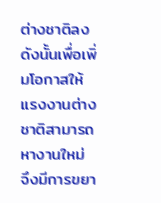ต่างชาติลง ดังนั้นเพื่อเพิ่มโอกาสให้แรงงานต่างชาติสามารถหางานใหม่ จึงมีการขยา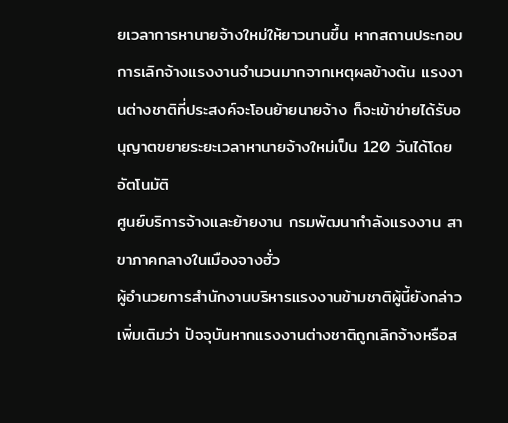ยเวลาการหานายจ้างใหม่ให้ยาวนานขึ้น หากสถานประกอบการเลิกจ้างแรงงานจำนวนมากจากเหตุผลข้างต้น แรงงานต่างชาติที่ประสงค์จะโอนย้ายนายจ้าง ก็จะเข้าข่ายได้รับอนุญาตขยายระยะเวลาหานายจ้างใหม่เป็น 120 วันได้โดยอัตโนมัติ
ศูนย์บริการจ้างและย้ายงาน กรมพัฒนากำลังแรงงาน สาขาภาคกลางในเมืองจางฮั่ว
ผู้อำนวยการสำนักงานบริหารแรงงานข้ามชาติผู้นี้ยังกล่าวเพิ่มเติมว่า ปัจจุบันหากแรงงานต่างชาติถูกเลิกจ้างหรือส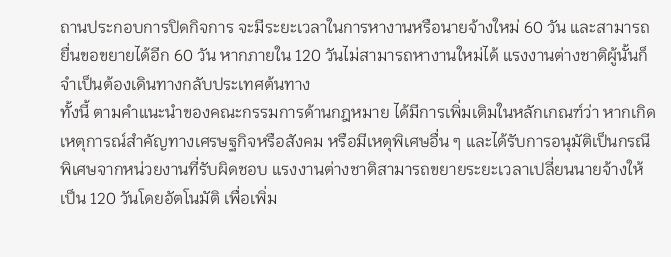ถานประกอบการปิดกิจการ จะมีระยะเวลาในการหางานหรือนายจ้างใหม่ 60 วัน และสามารถยื่นขอขยายได้อีก 60 วัน หากภายใน 120 วันไม่สามารถหางานใหม่ได้ แรงงานต่างชาติผู้นั้นก็จำเป็นต้องเดินทางกลับประเทศต้นทาง
ทั้งนี้ ตามคำแนะนำของคณะกรรมการด้านกฎหมาย ได้มีการเพิ่มเติมในหลักเกณฑ์ว่า หากเกิดเหตุการณ์สำคัญทางเศรษฐกิจหรือสังคม หรือมีเหตุพิเศษอื่น ๆ และได้รับการอนุมัติเป็นกรณีพิเศษจากหน่วยงานที่รับผิดชอบ แรงงานต่างชาติสามารถขยายระยะเวลาเปลี่ยนนายจ้างให้เป็น 120 วันโดยอัตโนมัติ เพื่อเพิ่ม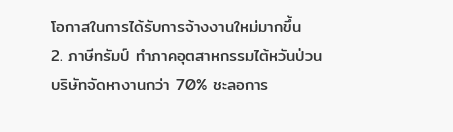โอกาสในการได้รับการจ้างงานใหม่มากขึ้น
2. ภาษีทรัมป์ ทำภาคอุตสาหกรรมไต้หวันป่วน บริษัทจัดหางานกว่า 70% ชะลอการ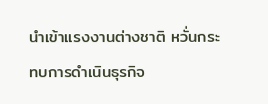นำเข้าแรงงานต่างชาติ หวั่นกระทบการดำเนินธุรกิจ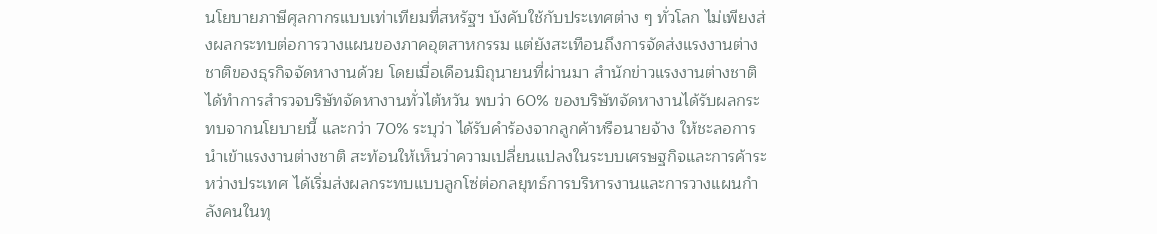นโยบายภาษีศุลกากรแบบเท่าเทียมที่สหรัฐฯ บังคับใช้กับประเทศต่าง ๆ ทั่วโลก ไม่เพียงส่งผลกระทบต่อการวางแผนของภาคอุตสาหกรรม แต่ยังสะเทือนถึงการจัดส่งแรงงานต่างชาติของธุรกิจจัดหางานด้วย โดยเมื่อเดือนมิถุนายนที่ผ่านมา สำนักข่าวแรงงานต่างชาติได้ทำการสำรวจบริษัทจัดหางานทั่วไต้หวัน พบว่า 60% ของบริษัทจัดหางานได้รับผลกระทบจากนโยบายนี้ และกว่า 70% ระบุว่า ได้รับคำร้องจากลูกค้าหรือนายจ้าง ให้ชะลอการนำเข้าแรงงานต่างชาติ สะท้อนให้เห็นว่าความเปลี่ยนแปลงในระบบเศรษฐกิจและการค้าระหว่างประเทศ ได้เริ่มส่งผลกระทบแบบลูกโซ่ต่อกลยุทธ์การบริหารงานและการวางแผนกำลังคนในทุ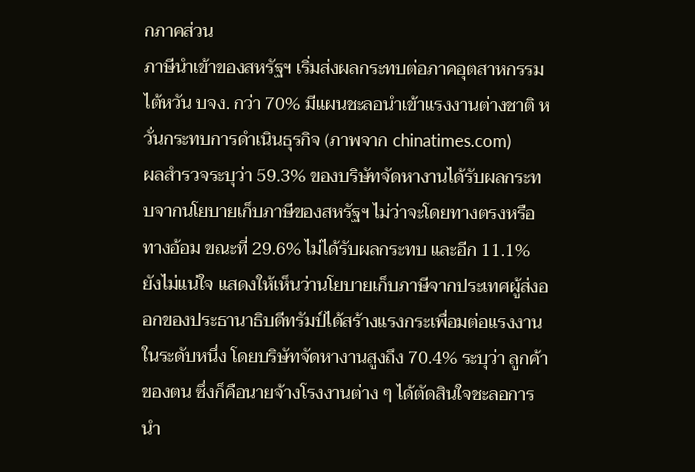กภาคส่วน
ภาษีนำเข้าของสหรัฐฯ เริ่มส่งผลกระทบต่อภาคอุตสาหกรรมไต้หวัน บจง. กว่า 70% มีแผนชะลอนำเข้าแรงงานต่างชาติ หวั่นกระทบการดำเนินธุรกิจ (ภาพจาก chinatimes.com)
ผลสำรวจระบุว่า 59.3% ของบริษัทจัดหางานได้รับผลกระทบจากนโยบายเก็บภาษีของสหรัฐฯ ไม่ว่าจะโดยทางตรงหรือทางอ้อม ขณะที่ 29.6% ไม่ได้รับผลกระทบ และอีก 11.1% ยังไม่แน่ใจ แสดงให้เห็นว่านโยบายเก็บภาษีจากประเทศผู้ส่งออกของประธานาธิบดีทรัมป์ได้สร้างแรงกระเพื่อมต่อแรงงานในระดับหนึ่ง โดยบริษัทจัดหางานสูงถึง 70.4% ระบุว่า ลูกค้าของตน ซึ่งก็คือนายจ้างโรงงานต่าง ๆ ได้ตัดสินใจชะลอการนำ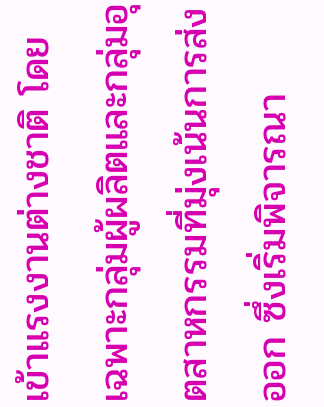เข้าแรงงานต่างชาติ โดยเฉพาะกลุ่มผู้ผลิตและกลุ่มอุตสาหกรรมที่มุ่งเน้นการส่งออก ซึ่งเริ่มพิจารณา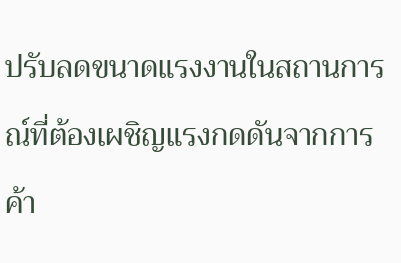ปรับลดขนาดแรงงานในสถานการณ์ที่ต้องเผชิญแรงกดดันจากการค้า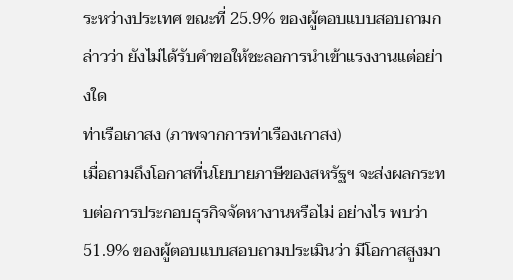ระหว่างประเทศ ขณะที่ 25.9% ของผู้ตอบแบบสอบถามกล่าวว่า ยังไม่ได้รับคำขอให้ชะลอการนำเข้าแรงงานแต่อย่างใด
ท่าเรือเกาสง (ภาพจากการท่าเรืองเกาสง)
เมื่อถามถึงโอกาสที่นโยบายภาษีของสหรัฐฯ จะส่งผลกระทบต่อการประกอบธุรกิจจัดหางานหรือไม่ อย่างไร พบว่า 51.9% ของผู้ตอบแบบสอบถามประเมินว่า มีโอกาสสูงมา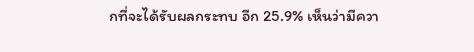กที่จะได้รับผลกระทบ อีก 25.9% เห็นว่ามีควา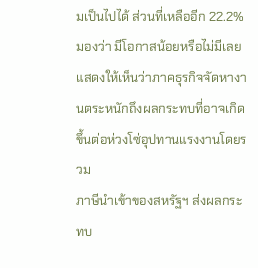มเป็นไปได้ ส่วนที่เหลืออีก 22.2% มองว่า มีโอกาสน้อยหรือไม่มีเลย แสดงให้เห็นว่าภาคธุรกิจจัดหางานตระหนักถึงผลกระทบที่อาจเกิดขึ้นต่อห่วงโซ่อุปทานแรงงานโดยรวม
ภาษีนำเข้าของสหรัฐฯ ส่งผลกระทบ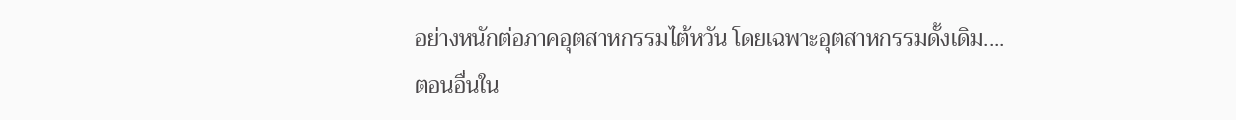อย่างหนักต่อภาคอุตสาหกรรมไต้หวัน โดยเฉพาะอุตสาหกรรมดั้งเดิม....
ตอนอื่นใน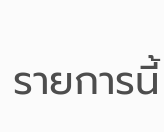รายการนี้